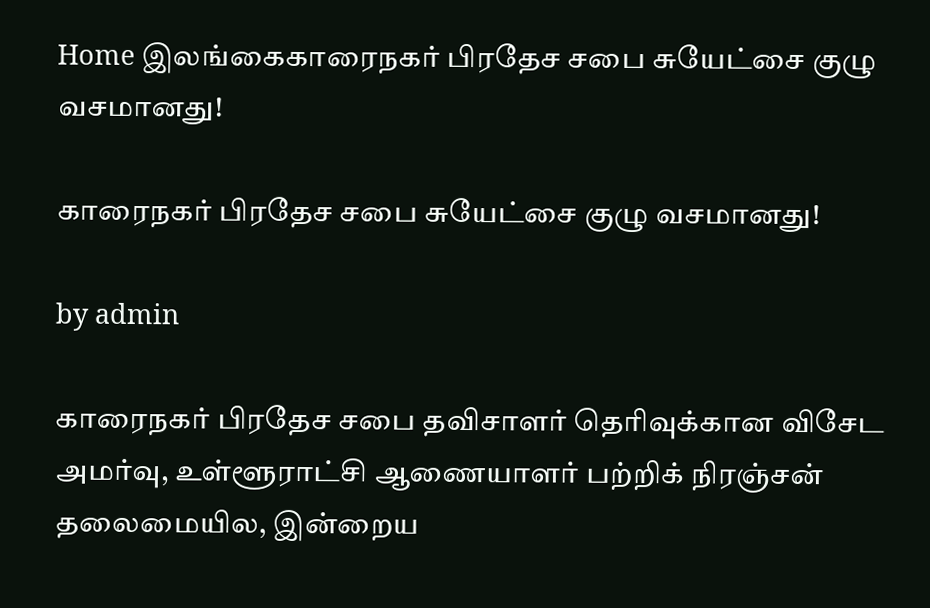Home இலங்கைகாரைநகர் பிரதேச சபை சுயேட்சை குழு வசமானது!

காரைநகர் பிரதேச சபை சுயேட்சை குழு வசமானது!

by admin

காரைநகர் பிரதேச சபை தவிசாளர் தெரிவுக்கான விசேட அமர்வு, உள்ளூராட்சி ஆணையாளர் பற்றிக் நிரஞ்சன் தலைமையில, இன்றைய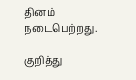தினம் நடைபெற்றது.

குறித்து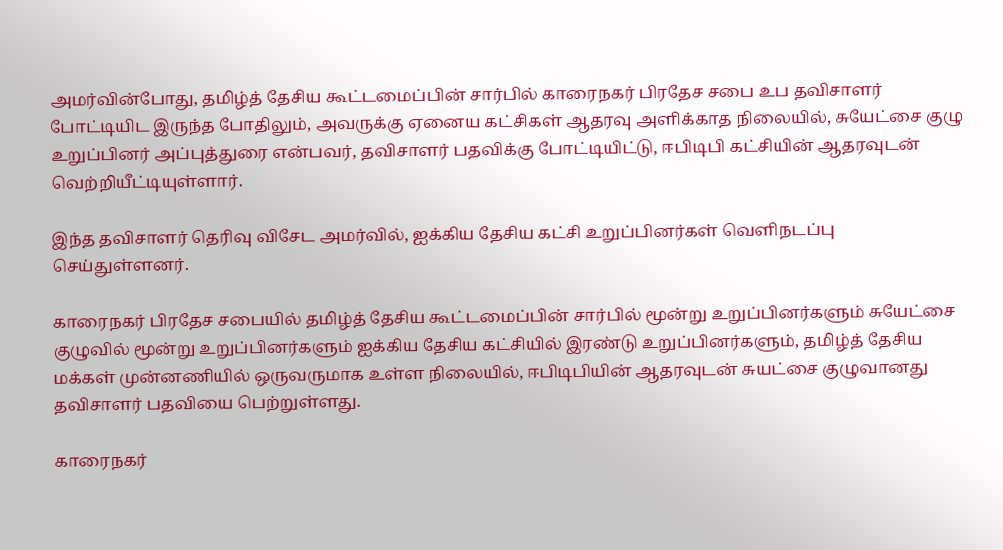அமர்வின்போது, தமிழ்த் தேசிய கூட்டமைப்பின் சார்பில் காரைநகர் பிரதேச சபை உப தவிசாளர் போட்டியிட இருந்த போதிலும், அவருக்கு ஏனைய கட்சிகள் ஆதரவு அளிக்காத நிலையில், சுயேட்சை குழு உறுப்பினர் அப்புத்துரை என்பவர், தவிசாளர் பதவிக்கு போட்டியிட்டு, ஈபிடிபி கட்சியின் ஆதரவுடன் வெற்றியீட்டியுள்ளார்.

இந்த தவிசாளர் தெரிவு விசேட அமர்வில், ஐக்கிய தேசிய கட்சி உறுப்பினர்கள் வெளிநடப்பு செய்துள்ளனர்.

காரைநகர் பிரதேச சபையில் தமிழ்த் தேசிய கூட்டமைப்பின் சார்பில் மூன்று உறுப்பினர்களும் சுயேட்சை குழுவில் மூன்று உறுப்பினர்களும் ஐக்கிய தேசிய கட்சியில் இரண்டு உறுப்பினர்களும், தமிழ்த் தேசிய மக்கள் முன்னணியில் ஒருவருமாக உள்ள நிலையில், ஈபிடிபியின் ஆதரவுடன் சுயட்சை குழுவானது தவிசாளர் பதவியை பெற்றுள்ளது.

காரைநகர்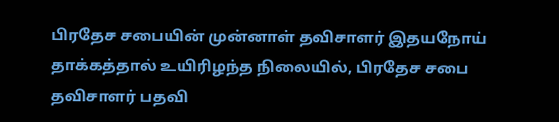பிரதேச சபையின் முன்னாள் தவிசாளர் இதயநோய் தாக்கத்தால் உயிரிழந்த நிலையில், பிரதேச சபை தவிசாளர் பதவி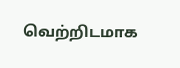வெற்றிடமாக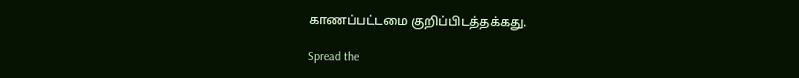காணப்பட்டமை குறிப்பிடத்தக்கது.

Spread the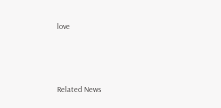love




Related News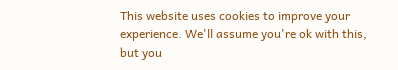This website uses cookies to improve your experience. We'll assume you're ok with this, but you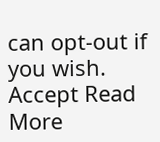can opt-out if you wish. Accept Read More